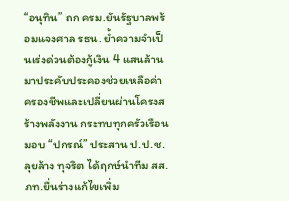“อนุทิน” ถก ครม.ยันรัฐบาลพร้อมแจงศาล รธน. ย้ำความจำเป็นเร่งด่วนต้องกู้เงิน 4 แสนล้าน มาประคับประคองช่วยเหลือค่าครองชีพและเปลี่ยนผ่านโครงสร้างพลังงาน กระทบทุกครัวเรือน มอบ “ปกรณ์” ประสาน ป.ป.ช.ลุยล้าง ทุจริต ได้ฤกษ์นำทีม สส.ภท.ยื่นร่างแก้ไขเพิ่ม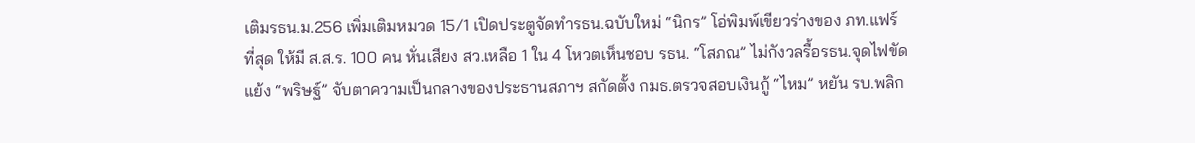เติมรธน.ม.256 เพิ่มเติมหมวด 15/1 เปิดประตูจัดทำรธน.ฉบับใหม่ “นิกร” โอ่พิมพ์เขียวร่างของ ภท.แฟร์ที่สุด ให้มี ส.ส.ร. 100 คน หั่นเสียง สว.เหลือ 1 ใน 4 โหวตเห็นชอบ รธน. “โสภณ” ไม่กังวลรื้อรธน.จุดไฟขัดแย้ง “พริษฐ์” จับตาความเป็นกลางของประธานสภาฯ สกัดตั้ง กมธ.ตรวจสอบเงินกู้ “ไหม” หยัน รบ.พลิก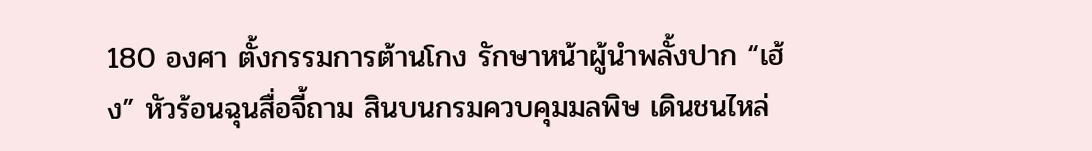180 องศา ตั้งกรรมการต้านโกง รักษาหน้าผู้นำพลั้งปาก “เฮ้ง” หัวร้อนฉุนสื่อจี้ถาม สินบนกรมควบคุมมลพิษ เดินชนไหล่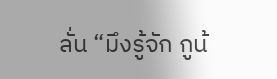ลั่น “มึงรู้จัก กูน้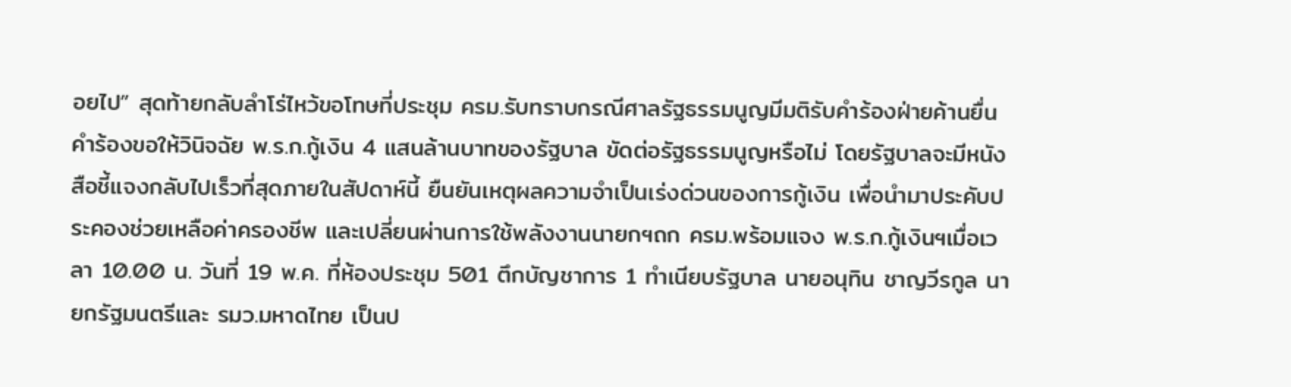อยไป” สุดท้ายกลับลำโร่ไหว้ขอโทษที่ประชุม ครม.รับทราบกรณีศาลรัฐธรรมนูญมีมติรับคำร้องฝ่ายค้านยื่นคำร้องขอให้วินิจฉัย พ.ร.ก.กู้เงิน 4 แสนล้านบาทของรัฐบาล ขัดต่อรัฐธรรมนูญหรือไม่ โดยรัฐบาลจะมีหนังสือชี้แจงกลับไปเร็วที่สุดภายในสัปดาห์นี้ ยืนยันเหตุผลความจำเป็นเร่งด่วนของการกู้เงิน เพื่อนำมาประคับประคองช่วยเหลือค่าครองชีพ และเปลี่ยนผ่านการใช้พลังงานนายกฯถก ครม.พร้อมแจง พ.ร.ก.กู้เงินฯเมื่อเวลา 10.00 น. วันที่ 19 พ.ค. ที่ห้องประชุม 501 ตึกบัญชาการ 1 ทำเนียบรัฐบาล นายอนุทิน ชาญวีรกูล นายกรัฐมนตรีและ รมว.มหาดไทย เป็นป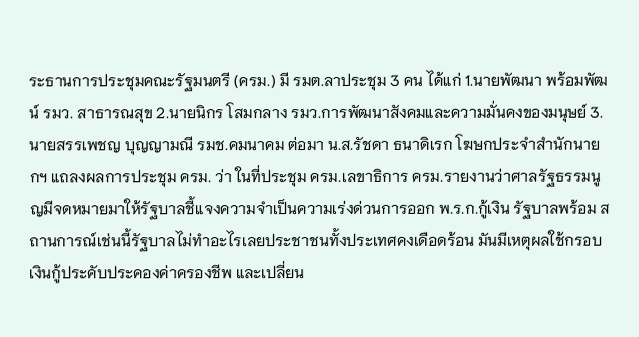ระธานการประชุมคณะรัฐมนตรี (ครม.) มี รมต.ลาประชุม 3 คน ได้แก่ 1.นายพัฒนา พร้อมพัฒน์ รมว. สาธารณสุข 2.นายนิกร โสมกลาง รมว.การพัฒนาสังคมและความมั่นคงของมนุษย์ 3.นายสรรเพชญ บุญญามณี รมช.คมนาคม ต่อมา น.ส.รัชดา ธนาดิเรก โฆษกประจําสํานักนายกฯ แถลงผลการประชุม ครม. ว่า ในที่ประชุม ครม.เลขาธิการ ครม.รายงานว่าศาลรัฐธรรมนูญมีจดหมายมาให้รัฐบาลชี้แจงความจำเป็นความเร่งด่วนการออก พ.ร.ก.กู้เงิน รัฐบาลพร้อม สถานการณ์เช่นนี้รัฐบาลไม่ทำอะไรเลยประชาชนทั้งประเทศคงเดือดร้อน มันมีเหตุผลใช้กรอบเงินกู้ประคับประคองค่าครองชีพ และเปลี่ยน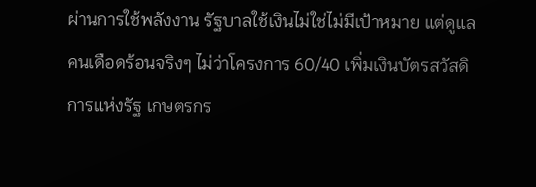ผ่านการใช้พลังงาน รัฐบาลใช้เงินไม่ใช่ไม่มีเป้าหมาย แต่ดูแลคนเดือดร้อนจริงๆ ไม่ว่าโครงการ 60/40 เพิ่มเงินบัตรสวัสดิการแห่งรัฐ เกษตรกร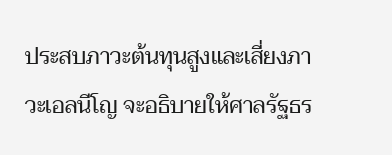ประสบภาวะต้นทุนสูงและเสี่ยงภาวะเอลนีโญ จะอธิบายให้ศาลรัฐธร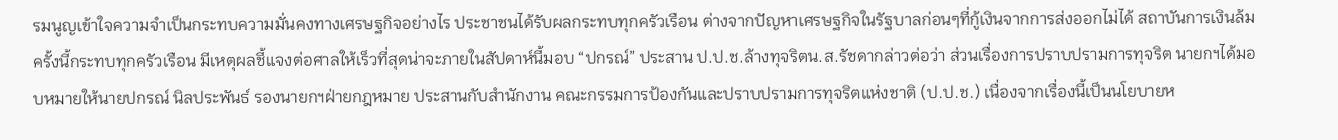รมนูญเข้าใจความจำเป็นกระทบความมั่นคงทางเศรษฐกิจอย่างไร ประชาชนได้รับผลกระทบทุกครัวเรือน ต่างจากปัญหาเศรษฐกิจในรัฐบาลก่อนๆที่กู้เงินจากการส่งออกไม่ได้ สถาบันการเงินล้ม ครั้งนี้กระทบทุกครัวเรือน มีเหตุผลชี้แจงต่อศาลให้เร็วที่สุดน่าจะภายในสัปดาห์นี้มอบ “ปกรณ์” ประสาน ป.ป.ช.ล้างทุจริตน.ส.รัชดากล่าวต่อว่า ส่วนเรื่องการปราบปรามการทุจริต นายกฯได้มอบหมายให้นายปกรณ์ นิลประพันธ์ รองนายกฯฝ่ายกฎหมาย ประสานกับสำนักงาน คณะกรรมการป้องกันและปราบปรามการทุจริตแห่งชาติ (ป.ป.ช.) เนื่องจากเรื่องนี้เป็นนโยบายห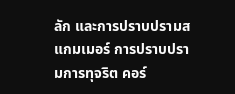ลัก และการปราบปรามสแกมเมอร์ การปราบปรามการทุจริต คอร์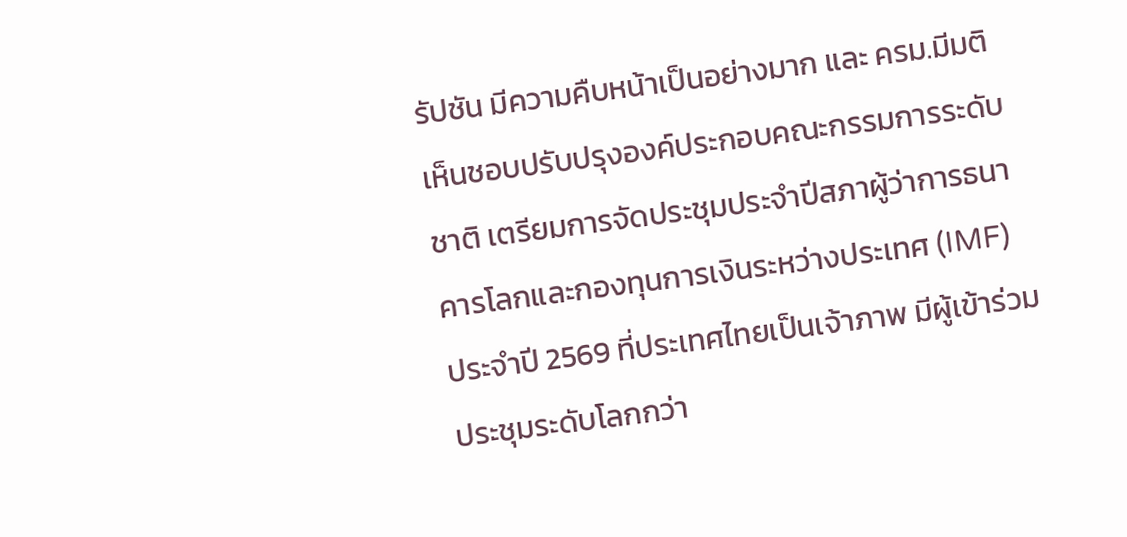รัปชัน มีความคืบหน้าเป็นอย่างมาก และ ครม.มีมติเห็นชอบปรับปรุงองค์ประกอบคณะกรรมการระดับชาติ เตรียมการจัดประชุมประจำปีสภาผู้ว่าการธนาคารโลกและกองทุนการเงินระหว่างประเทศ (IMF) ประจำปี 2569 ที่ประเทศไทยเป็นเจ้าภาพ มีผู้เข้าร่วมประชุมระดับโลกกว่า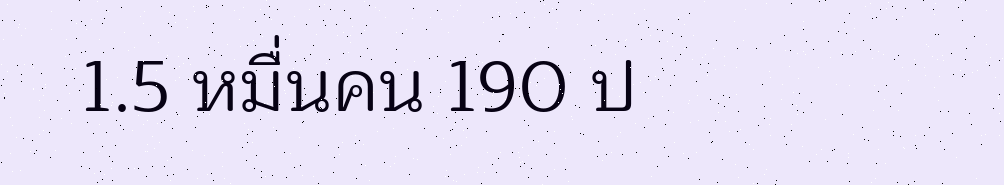1.5 หมื่นคน 190 ป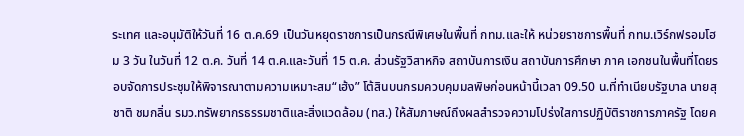ระเทศ และอนุมัติให้วันที่ 16 ต.ค.69 เป็นวันหยุดราชการเป็นกรณีพิเศษในพื้นที่ กทม.และให้ หน่วยราชการพื้นที่ กทม.เวิร์กฟรอมโฮม 3 วัน ในวันที่ 12 ต.ค. วันที่ 14 ต.ค.และวันที่ 15 ต.ค. ส่วนรัฐวิสาหกิจ สถาบันการเงิน สถาบันการศึกษา ภาค เอกชนในพื้นที่โดยรอบจัดการประชุมให้พิจารณาตามความเหมาะสม“เฮ้ง” โต้สินบนกรมควบคุมมลพิษก่อนหน้านี้เวลา 09.50 น.ที่ทำเนียบรัฐบาล นายสุชาติ ชมกลิ่น รมว.ทรัพยากรธรรมชาติและสิ่งแวดล้อม (ทส.) ให้สัมภาษณ์ถึงผลสำรวจความโปร่งใสการปฏิบัติราชการภาครัฐ โดยค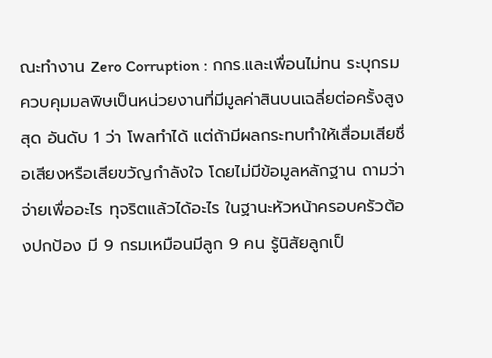ณะทำงาน Zero Corruption : กกร.และเพื่อนไม่ทน ระบุกรม ควบคุมมลพิษเป็นหน่วยงานที่มีมูลค่าสินบนเฉลี่ยต่อครั้งสูงสุด อันดับ 1 ว่า โพลทำได้ แต่ถ้ามีผลกระทบทำให้เสื่อมเสียชื่อเสียงหรือเสียขวัญกำลังใจ โดยไม่มีข้อมูลหลักฐาน ถามว่าจ่ายเพื่ออะไร ทุจริตแล้วได้อะไร ในฐานะหัวหน้าครอบครัวต้องปกป้อง มี 9 กรมเหมือนมีลูก 9 คน รู้นิสัยลูกเป็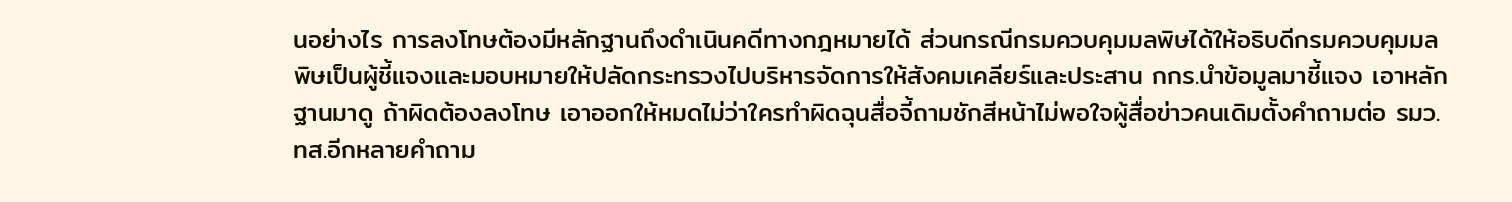นอย่างไร การลงโทษต้องมีหลักฐานถึงดำเนินคดีทางกฎหมายได้ ส่วนกรณีกรมควบคุมมลพิษได้ให้อธิบดีกรมควบคุมมลพิษเป็นผู้ชี้แจงและมอบหมายให้ปลัดกระทรวงไปบริหารจัดการให้สังคมเคลียร์และประสาน กกร.นำข้อมูลมาชี้แจง เอาหลักฐานมาดู ถ้าผิดต้องลงโทษ เอาออกให้หมดไม่ว่าใครทำผิดฉุนสื่อจี้ถามชักสีหน้าไม่พอใจผู้สื่อข่าวคนเดิมตั้งคำถามต่อ รมว.ทส.อีกหลายคำถาม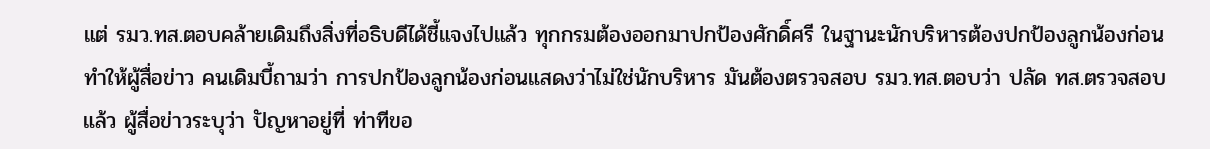แต่ รมว.ทส.ตอบคล้ายเดิมถึงสิ่งที่อธิบดีได้ชี้แจงไปแล้ว ทุกกรมต้องออกมาปกป้องศักดิ์ศรี ในฐานะนักบริหารต้องปกป้องลูกน้องก่อน ทำให้ผู้สื่อข่าว คนเดิมบี้ถามว่า การปกป้องลูกน้องก่อนแสดงว่าไม่ใช่นักบริหาร มันต้องตรวจสอบ รมว.ทส.ตอบว่า ปลัด ทส.ตรวจสอบแล้ว ผู้สื่อข่าวระบุว่า ปัญหาอยู่ที่ ท่าทีขอ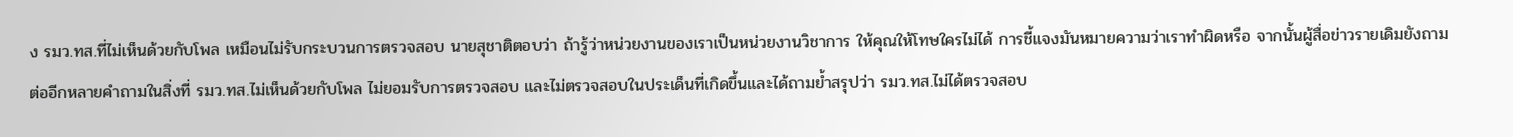ง รมว.ทส.ที่ไม่เห็นด้วยกับโพล เหมือนไม่รับกระบวนการตรวจสอบ นายสุชาติตอบว่า ถ้ารู้ว่าหน่วยงานของเราเป็นหน่วยงานวิชาการ ให้คุณให้โทษใครไม่ได้ การชี้แจงมันหมายความว่าเราทำผิดหรือ จากนั้นผู้สื่อข่าวรายเดิมยังถามต่ออีกหลายคำถามในสิ่งที่ รมว.ทส.ไม่เห็นด้วยกับโพล ไม่ยอมรับการตรวจสอบ และไม่ตรวจสอบในประเด็นที่เกิดขึ้นและได้ถามย้ำสรุปว่า รมว.ทส.ไม่ได้ตรวจสอบ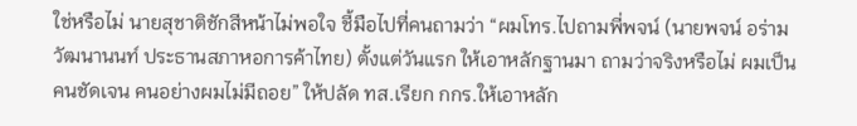ใช่หรือไม่ นายสุชาติชักสีหน้าไม่พอใจ ชี้มือไปที่คนถามว่า “ผมโทร.ไปถามพี่พจน์ (นายพจน์ อร่ามวัฒนานนท์ ประธานสภาหอการค้าไทย) ตั้งแต่วันแรก ให้เอาหลักฐานมา ถามว่าจริงหรือไม่ ผมเป็นคนชัดเจน คนอย่างผมไม่มีถอย” ให้ปลัด ทส.เรียก กกร.ให้เอาหลัก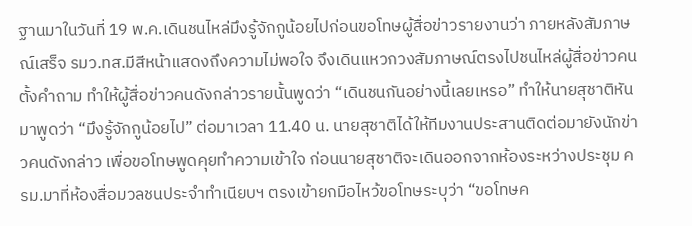ฐานมาในวันที่ 19 พ.ค.เดินชนไหล่มึงรู้จักกูน้อยไปก่อนขอโทษผู้สื่อข่าวรายงานว่า ภายหลังสัมภาษณ์เสร็จ รมว.ทส.มีสีหน้าแสดงถึงความไม่พอใจ จึงเดินแหวกวงสัมภาษณ์ตรงไปชนไหล่ผู้สื่อข่าวคนตั้งคำถาม ทำให้ผู้สื่อข่าวคนดังกล่าวรายนั้นพูดว่า “เดินชนกันอย่างนี้เลยเหรอ” ทำให้นายสุชาติหันมาพูดว่า “มึงรู้จักกูน้อยไป” ต่อมาเวลา 11.40 น. นายสุชาติได้ให้ทีมงานประสานติดต่อมายังนักข่าวคนดังกล่าว เพื่อขอโทษพูดคุยทำความเข้าใจ ก่อนนายสุชาติจะเดินออกจากห้องระหว่างประชุม ครม.มาที่ห้องสื่อมวลชนประจำทำเนียบฯ ตรงเข้ายกมือไหว้ขอโทษระบุว่า “ขอโทษค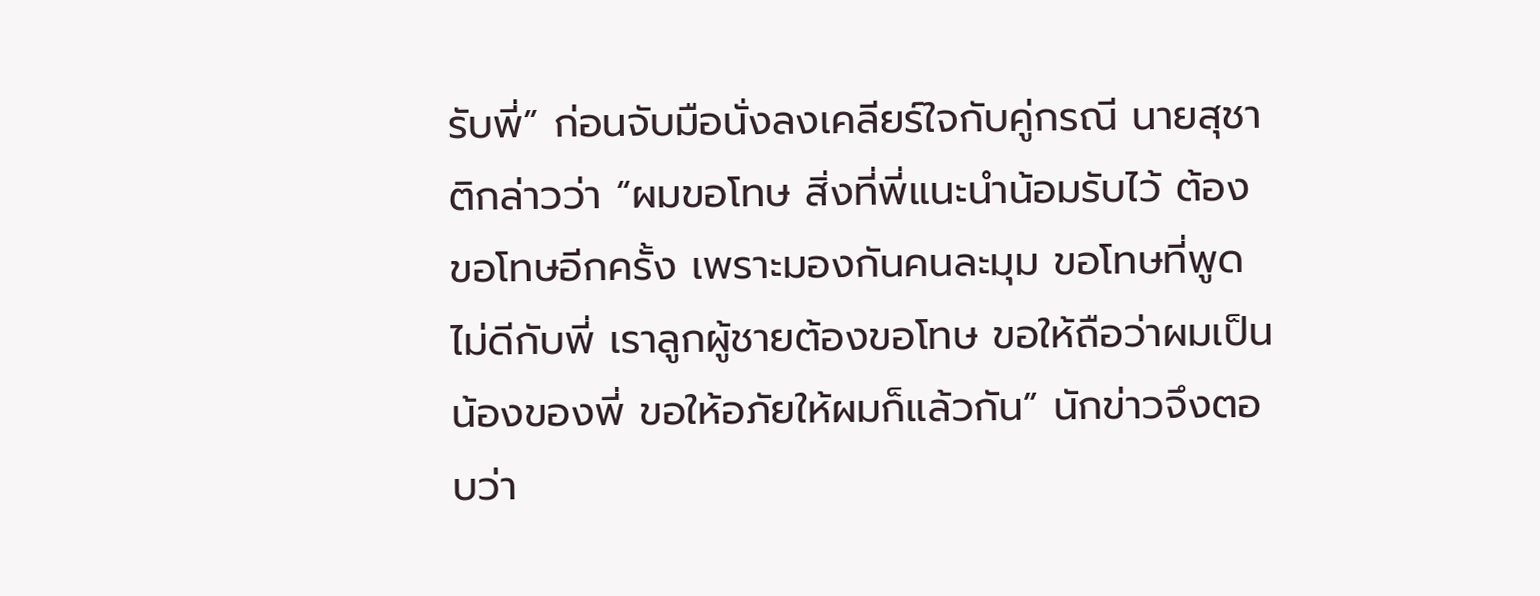รับพี่” ก่อนจับมือนั่งลงเคลียร์ใจกับคู่กรณี นายสุชาติกล่าวว่า “ผมขอโทษ สิ่งที่พี่แนะนำน้อมรับไว้ ต้องขอโทษอีกครั้ง เพราะมองกันคนละมุม ขอโทษที่พูดไม่ดีกับพี่ เราลูกผู้ชายต้องขอโทษ ขอให้ถือว่าผมเป็นน้องของพี่ ขอให้อภัยให้ผมก็แล้วกัน” นักข่าวจึงตอบว่า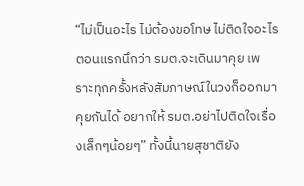“ไม่เป็นอะไร ไม่ต้องขอโทษ ไม่ติดใจอะไร ตอนแรกนึกว่า รมต.จะเดินมาคุย เพราะทุกครั้งหลังสัมภาษณ์ในวงก็ออกมาคุยกันได้ อยากให้ รมต.อย่าไปติดใจเรื่องเล็กๆน้อยๆ” ทั้งนี้นายสุชาติยัง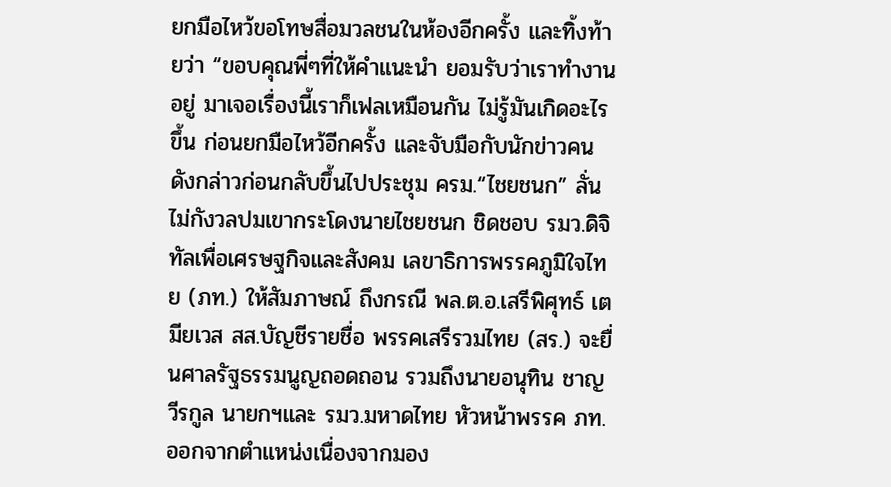ยกมือไหว้ขอโทษสื่อมวลชนในห้องอีกครั้ง และทิ้งท้ายว่า “ขอบคุณพี่ๆที่ให้คำแนะนำ ยอมรับว่าเราทำงานอยู่ มาเจอเรื่องนี้เราก็เฟลเหมือนกัน ไม่รู้มันเกิดอะไรขึ้น ก่อนยกมือไหว้อีกครั้ง และจับมือกับนักข่าวคนดังกล่าวก่อนกลับขึ้นไปประชุม ครม.“ไชยชนก” ลั่นไม่กังวลปมเขากระโดงนายไชยชนก ชิดชอบ รมว.ดิจิทัลเพื่อเศรษฐกิจและสังคม เลขาธิการพรรคภูมิใจไทย (ภท.) ให้สัมภาษณ์ ถึงกรณี พล.ต.อ.เสรีพิศุทธ์ เตมียเวส สส.บัญชีรายชื่อ พรรคเสรีรวมไทย (สร.) จะยื่นศาลรัฐธรรมนูญถอดถอน รวมถึงนายอนุทิน ชาญวีรกูล นายกฯและ รมว.มหาดไทย หัวหน้าพรรค ภท.ออกจากตำแหน่งเนื่องจากมอง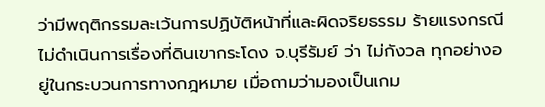ว่ามีพฤติกรรมละเว้นการปฏิบัติหน้าที่และผิดจริยธรรม ร้ายแรงกรณีไม่ดำเนินการเรื่องที่ดินเขากระโดง จ.บุรีรัมย์ ว่า ไม่กังวล ทุกอย่างอยู่ในกระบวนการทางกฎหมาย เมื่อถามว่ามองเป็นเกม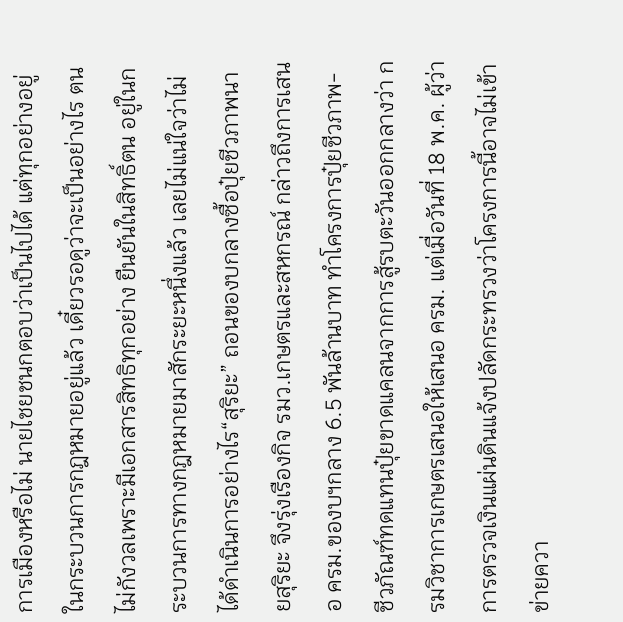การเมืองหรือไม่ นายไชยชนกตอบว่าเป็นไปได้ แต่ทุกอย่างอยู่ในกระบวนการกฎหมายอยู่แล้ว เดี๋ยวรอดูว่าจะเป็นอย่างไร ตนไม่กังวลเพราะมีเอกสารสิทธิทุกอย่าง ยืนยันในสิทธิ์ตน อยู่ในกระบวนการทางกฎหมายมาสักระยะหนึ่งแล้ว เลยไม่แน่ใจว่าไม่ได้ดำเนินการอย่างไร“สุริยะ” ถอนของบกลางซื้อปุ๋ยชีวภาพนายสุริยะ จึงรุ่งเรืองกิจ รมว.เกษตรและสหกรณ์ กล่าวถึงการเสนอ ครม.ของบฯกลาง 6.5 พันล้านบาท ทำโครงการปุ๋ยชีวภาพ-ชีวภัณฑ์ทดแทนปุ๋ยขาดแคลนจากการสู้รบตะวันออกกลางว่า กรมวิชาการเกษตรเสนอให้เสนอ ครม. แต่เมื่อวันที่ 18 พ.ค. ผู้ว่าการตรวจเงินแผ่นดินแจ้งปลัดกระทรวงว่าโครงการนี้อาจไม่เข้าข่ายควา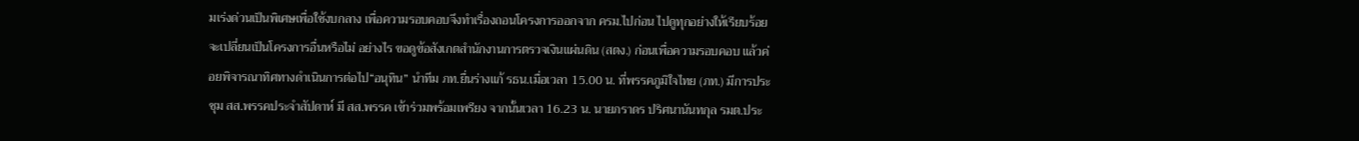มเร่งด่วนเป็นพิเศษเพื่อใช้งบกลาง เพื่อความรอบคอบจึงทำเรื่องถอนโครงการออกจาก ครม.ไปก่อน ไปดูทุกอย่างให้เรียบร้อย จะเปลี่ยนเป็นโครงการอื่นหรือไม่ อย่างไร ขอดูข้อสังเกตสำนักงานการตรวจเงินแผ่นดิน (สตง.) ก่อนเพื่อความรอบคอบ แล้วค่อยพิจารณาทิศทางดำเนินการต่อไป“อนุทิน” นำทีม ภท.ยื่นร่างแก้ รธน.เมื่อเวลา 15.00 น. ที่พรรคภูมิใจไทย (ภท.) มีการประชุม สส.พรรคประจำสัปดาห์ มี สส.พรรค เข้าร่วมพร้อมเพรียง จากนั้นเวลา 16.23 น. นายภราดร ปริศนานันทกุล รมต.ประ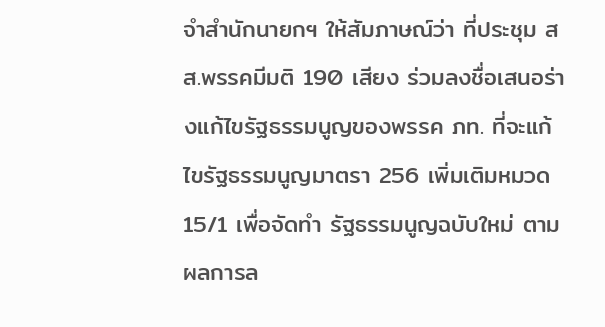จำสำนักนายกฯ ให้สัมภาษณ์ว่า ที่ประชุม สส.พรรคมีมติ 190 เสียง ร่วมลงชื่อเสนอร่างแก้ไขรัฐธรรมนูญของพรรค ภท. ที่จะแก้ไขรัฐธรรมนูญมาตรา 256 เพิ่มเติมหมวด 15/1 เพื่อจัดทำ รัฐธรรมนูญฉบับใหม่ ตามผลการล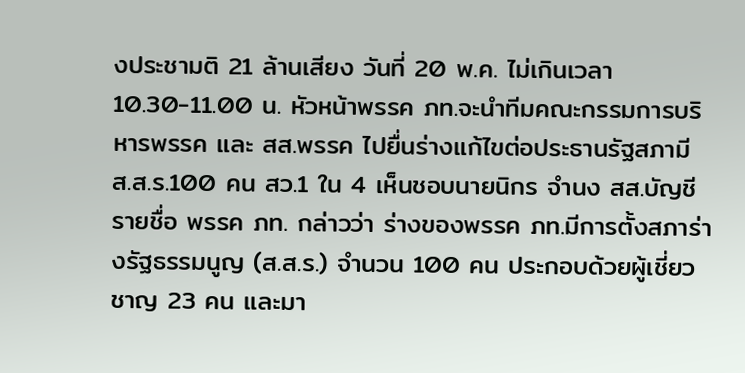งประชามติ 21 ล้านเสียง วันที่ 20 พ.ค. ไม่เกินเวลา 10.30-11.00 น. หัวหน้าพรรค ภท.จะนำทีมคณะกรรมการบริหารพรรค และ สส.พรรค ไปยื่นร่างแก้ไขต่อประธานรัฐสภามี ส.ส.ร.100 คน สว.1 ใน 4 เห็นชอบนายนิกร จำนง สส.บัญชีรายชื่อ พรรค ภท. กล่าวว่า ร่างของพรรค ภท.มีการตั้งสภาร่างรัฐธรรมนูญ (ส.ส.ร.) จำนวน 100 คน ประกอบด้วยผู้เชี่ยวชาญ 23 คน และมา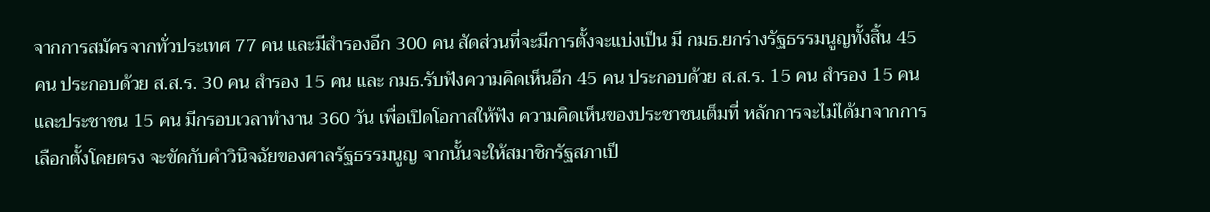จากการสมัครจากทั่วประเทศ 77 คน และมีสำรองอีก 300 คน สัดส่วนที่จะมีการตั้งจะแบ่งเป็น มี กมธ.ยกร่างรัฐธรรมนูญทั้งสิ้น 45 คน ประกอบด้วย ส.ส.ร. 30 คน สำรอง 15 คน และ กมธ.รับฟังความคิดเห็นอีก 45 คน ประกอบด้วย ส.ส.ร. 15 คน สำรอง 15 คน และประชาชน 15 คน มีกรอบเวลาทำงาน 360 วัน เพื่อเปิดโอกาสให้ฟัง ความคิดเห็นของประชาชนเต็มที่ หลักการจะไม่ได้มาจากการเลือกตั้งโดยตรง จะขัดกับคำวินิจฉัยของศาลรัฐธรรมนูญ จากนั้นจะให้สมาชิกรัฐสภาเป็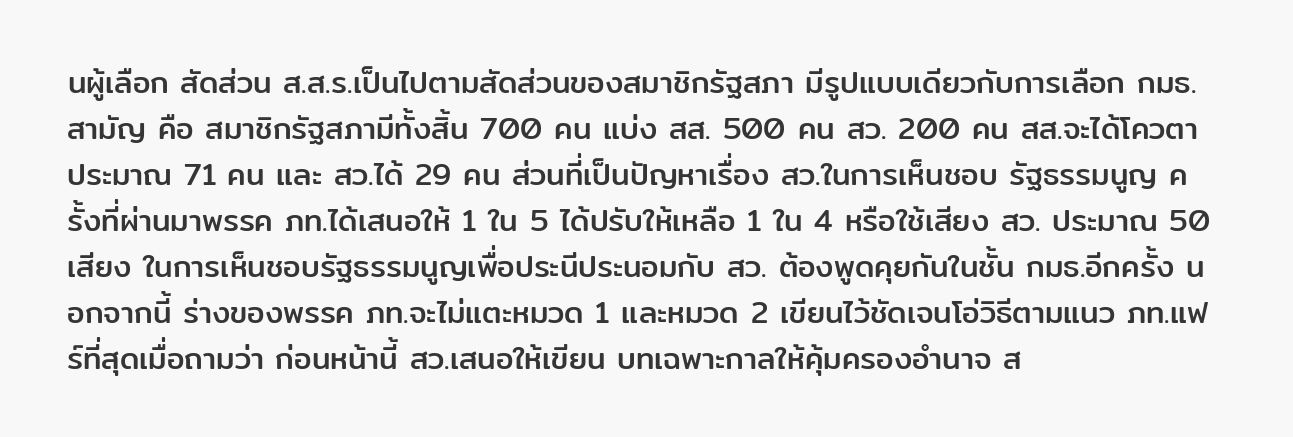นผู้เลือก สัดส่วน ส.ส.ร.เป็นไปตามสัดส่วนของสมาชิกรัฐสภา มีรูปแบบเดียวกับการเลือก กมธ.สามัญ คือ สมาชิกรัฐสภามีทั้งสิ้น 700 คน แบ่ง สส. 500 คน สว. 200 คน สส.จะได้โควตาประมาณ 71 คน และ สว.ได้ 29 คน ส่วนที่เป็นปัญหาเรื่อง สว.ในการเห็นชอบ รัฐธรรมนูญ ครั้งที่ผ่านมาพรรค ภท.ได้เสนอให้ 1 ใน 5 ได้ปรับให้เหลือ 1 ใน 4 หรือใช้เสียง สว. ประมาณ 50 เสียง ในการเห็นชอบรัฐธรรมนูญเพื่อประนีประนอมกับ สว. ต้องพูดคุยกันในชั้น กมธ.อีกครั้ง นอกจากนี้ ร่างของพรรค ภท.จะไม่แตะหมวด 1 และหมวด 2 เขียนไว้ชัดเจนโอ่วิธีตามแนว ภท.แฟร์ที่สุดเมื่อถามว่า ก่อนหน้านี้ สว.เสนอให้เขียน บทเฉพาะกาลให้คุ้มครองอำนาจ ส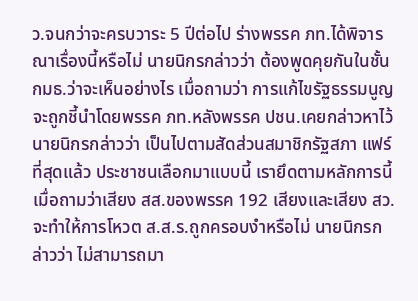ว.จนกว่าจะครบวาระ 5 ปีต่อไป ร่างพรรค ภท.ได้พิจารณาเรื่องนี้หรือไม่ นายนิกรกล่าวว่า ต้องพูดคุยกันในชั้น กมธ.ว่าจะเห็นอย่างไร เมื่อถามว่า การแก้ไขรัฐธรรมนูญจะถูกชี้นำโดยพรรค ภท.หลังพรรค ปชน.เคยกล่าวหาไว้ นายนิกรกล่าวว่า เป็นไปตามสัดส่วนสมาชิกรัฐสภา แฟร์ที่สุดแล้ว ประชาชนเลือกมาแบบนี้ เรายึดตามหลักการนี้ เมื่อถามว่าเสียง สส.ของพรรค 192 เสียงและเสียง สว. จะทำให้การโหวต ส.ส.ร.ถูกครอบงำหรือไม่ นายนิกรกล่าวว่า ไม่สามารถมา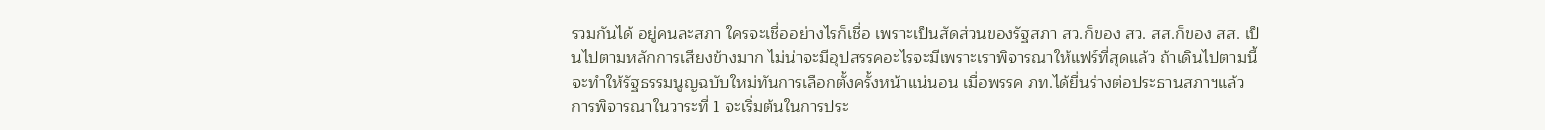รวมกันได้ อยู่คนละสภา ใครจะเชื่ออย่างไรก็เชื่อ เพราะเป็นสัดส่วนของรัฐสภา สว.ก็ของ สว. สส.ก็ของ สส. เป็นไปตามหลักการเสียงข้างมาก ไม่น่าจะมีอุปสรรคอะไรจะมีเพราะเราพิจารณาให้แฟร์ที่สุดแล้ว ถ้าเดินไปตามนี้จะทำให้รัฐธรรมนูญฉบับใหม่ทันการเลือกตั้งครั้งหน้าแน่นอน เมื่อพรรค ภท.ได้ยื่นร่างต่อประธานสภาฯแล้ว การพิจารณาในวาระที่ 1 จะเริ่มต้นในการประ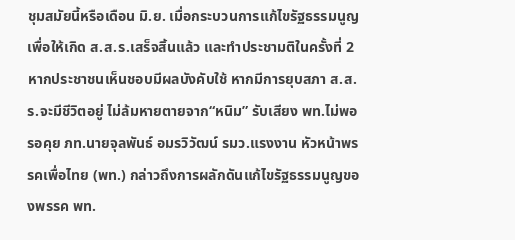ชุมสมัยนี้หรือเดือน มิ.ย. เมื่อกระบวนการแก้ไขรัฐธรรมนูญเพื่อให้เกิด ส.ส.ร.เสร็จสิ้นแล้ว และทำประชามติในครั้งที่ 2 หากประชาชนเห็นชอบมีผลบังคับใช้ หากมีการยุบสภา ส.ส.ร.จะมีชีวิตอยู่ ไม่ล้มหายตายจาก“หนิม” รับเสียง พท.ไม่พอรอคุย ภท.นายจุลพันธ์ อมรวิวัฒน์ รมว.แรงงาน หัวหน้าพรรคเพื่อไทย (พท.) กล่าวถึงการผลักดันแก้ไขรัฐธรรมนูญของพรรค พท.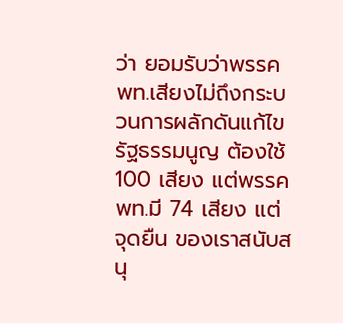ว่า ยอมรับว่าพรรค พท.เสียงไม่ถึงกระบวนการผลักดันแก้ไขรัฐธรรมนูญ ต้องใช้ 100 เสียง แต่พรรค พท.มี 74 เสียง แต่จุดยืน ของเราสนับสนุ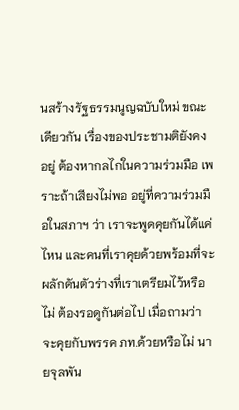นสร้างรัฐธรรมนูญฉบับใหม่ ขณะเดียวกัน เรื่องของประชามติยังคงอยู่ ต้องหากลไกในความร่วมมือ เพราะถ้าเสียงไม่พอ อยู่ที่ความร่วมมือในสภาฯ ว่า เราจะพูดคุยกันได้แค่ไหน และคนที่เราคุยด้วยพร้อมที่จะผลักดันตัวร่างที่เราเตรียมไว้หรือไม่ ต้องรอดูกันต่อไป เมื่อถามว่า จะคุยกับพรรค ภท.ด้วยหรือไม่ นายจุลพัน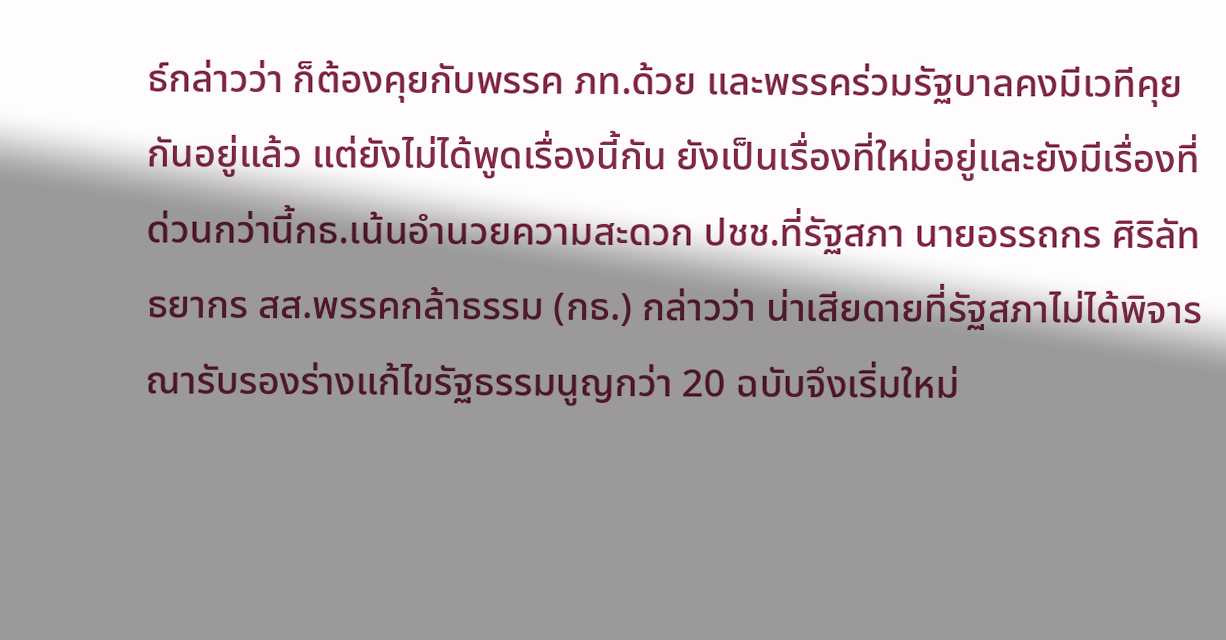ธ์กล่าวว่า ก็ต้องคุยกับพรรค ภท.ด้วย และพรรคร่วมรัฐบาลคงมีเวทีคุยกันอยู่แล้ว แต่ยังไม่ได้พูดเรื่องนี้กัน ยังเป็นเรื่องที่ใหม่อยู่และยังมีเรื่องที่ด่วนกว่านี้กธ.เน้นอำนวยความสะดวก ปชช.ที่รัฐสภา นายอรรถกร ศิริลัทธยากร สส.พรรคกล้าธรรม (กธ.) กล่าวว่า น่าเสียดายที่รัฐสภาไม่ได้พิจารณารับรองร่างแก้ไขรัฐธรรมนูญกว่า 20 ฉบับจึงเริ่มใหม่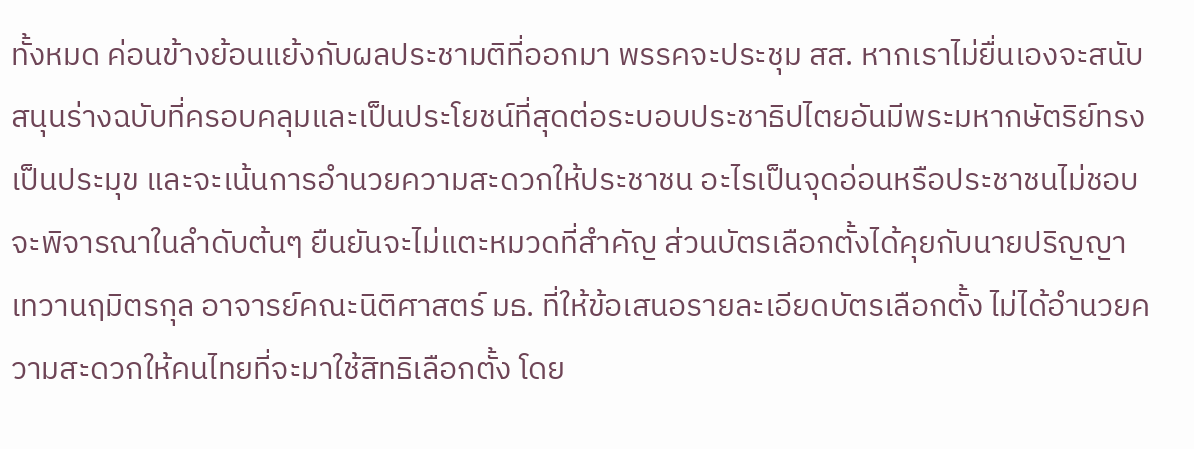ทั้งหมด ค่อนข้างย้อนแย้งกับผลประชามติที่ออกมา พรรคจะประชุม สส. หากเราไม่ยื่นเองจะสนับสนุนร่างฉบับที่ครอบคลุมและเป็นประโยชน์ที่สุดต่อระบอบประชาธิปไตยอันมีพระมหากษัตริย์ทรงเป็นประมุข และจะเน้นการอำนวยความสะดวกให้ประชาชน อะไรเป็นจุดอ่อนหรือประชาชนไม่ชอบจะพิจารณาในลำดับต้นๆ ยืนยันจะไม่แตะหมวดที่สำคัญ ส่วนบัตรเลือกตั้งได้คุยกับนายปริญญา เทวานฤมิตรกุล อาจารย์คณะนิติศาสตร์ มธ. ที่ให้ข้อเสนอรายละเอียดบัตรเลือกตั้ง ไม่ได้อำนวยความสะดวกให้คนไทยที่จะมาใช้สิทธิเลือกตั้ง โดย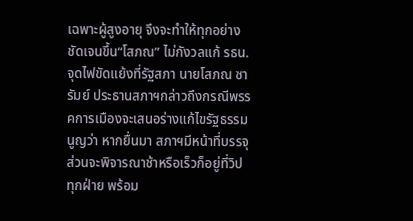เฉพาะผู้สูงอายุ จึงจะทำให้ทุกอย่างชัดเจนขึ้น“โสภณ” ไม่กังวลแก้ รธน.จุดไฟขัดแย้งที่รัฐสภา นายโสภณ ซารัมย์ ประธานสภาฯกล่าวถึงกรณีพรรคการเมืองจะเสนอร่างแก้ไขรัฐธรรมนูญว่า หากยื่นมา สภาฯมีหน้าที่บรรจุ ส่วนจะพิจารณาช้าหรือเร็วก็อยู่ที่วิปทุกฝ่าย พร้อม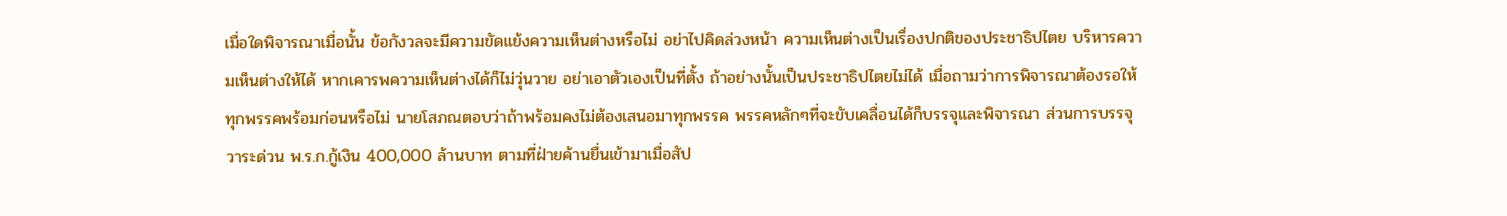เมื่อใดพิจารณาเมื่อนั้น ข้อกังวลจะมีความขัดแย้งความเห็นต่างหรือไม่ อย่าไปคิดล่วงหน้า ความเห็นต่างเป็นเรื่องปกติของประชาธิปไตย บริหารความเห็นต่างให้ได้ หากเคารพความเห็นต่างได้ก็ไม่วุ่นวาย อย่าเอาตัวเองเป็นที่ตั้ง ถ้าอย่างนั้นเป็นประชาธิปไตยไม่ได้ เมื่อถามว่าการพิจารณาต้องรอให้ทุกพรรคพร้อมก่อนหรือไม่ นายโสภณตอบว่าถ้าพร้อมคงไม่ต้องเสนอมาทุกพรรค พรรคหลักๆที่จะขับเคลื่อนได้ก็บรรจุและพิจารณา ส่วนการบรรจุวาระด่วน พ.ร.ก.กู้เงิน 400,000 ล้านบาท ตามที่ฝ่ายค้านยื่นเข้ามาเมื่อสัป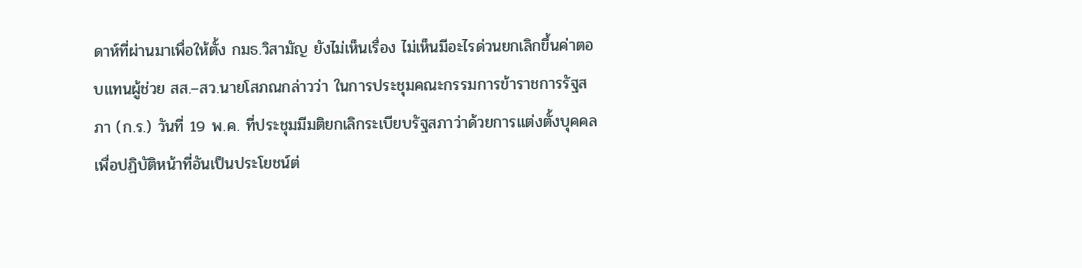ดาห์ที่ผ่านมาเพื่อให้ตั้ง กมธ.วิสามัญ ยังไม่เห็นเรื่อง ไม่เห็นมีอะไรด่วนยกเลิกขึ้นค่าตอบแทนผู้ช่วย สส.–สว.นายโสภณกล่าวว่า ในการประชุมคณะกรรมการข้าราชการรัฐสภา (ก.ร.) วันที่ 19 พ.ค. ที่ประชุมมีมติยกเลิกระเบียบรัฐสภาว่าด้วยการแต่งตั้งบุคคลเพื่อปฏิบัติหน้าที่อันเป็นประโยชน์ต่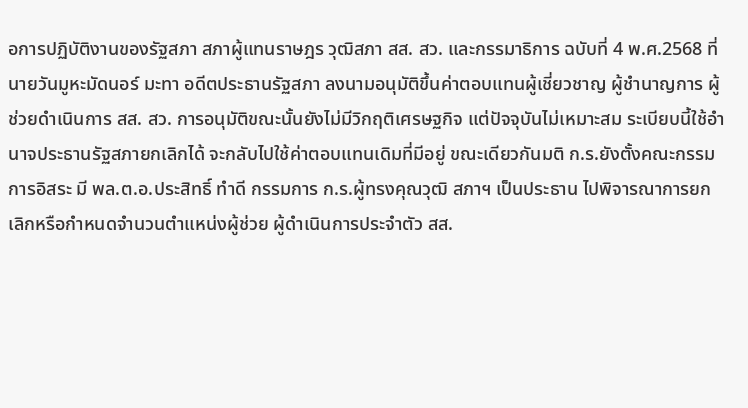อการปฏิบัติงานของรัฐสภา สภาผู้แทนราษฎร วุฒิสภา สส. สว. และกรรมาธิการ ฉบับที่ 4 พ.ศ.2568 ที่นายวันมูหะมัดนอร์ มะทา อดีตประธานรัฐสภา ลงนามอนุมัติขึ้นค่าตอบแทนผู้เชี่ยวชาญ ผู้ชำนาญการ ผู้ช่วยดำเนินการ สส. สว. การอนุมัติขณะนั้นยังไม่มีวิกฤติเศรษฐกิจ แต่ปัจจุบันไม่เหมาะสม ระเบียบนี้ใช้อำนาจประธานรัฐสภายกเลิกได้ จะกลับไปใช้ค่าตอบแทนเดิมที่มีอยู่ ขณะเดียวกันมติ ก.ร.ยังตั้งคณะกรรมการอิสระ มี พล.ต.อ.ประสิทธิ์ ทำดี กรรมการ ก.ร.ผู้ทรงคุณวุฒิ สภาฯ เป็นประธาน ไปพิจารณาการยกเลิกหรือกำหนดจำนวนตำแหน่งผู้ช่วย ผู้ดำเนินการประจำตัว สส.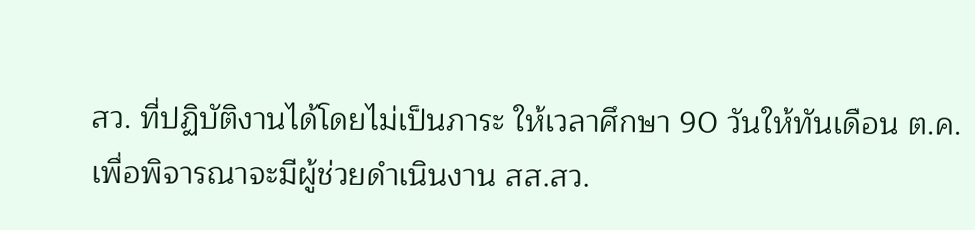สว. ที่ปฏิบัติงานได้โดยไม่เป็นภาระ ให้เวลาศึกษา 90 วันให้ทันเดือน ต.ค. เพื่อพิจารณาจะมีผู้ช่วยดำเนินงาน สส.สว.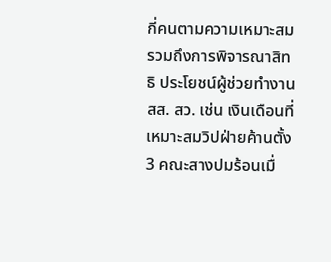กี่คนตามความเหมาะสม รวมถึงการพิจารณาสิทธิ ประโยชน์ผู้ช่วยทำงาน สส. สว. เช่น เงินเดือนที่เหมาะสมวิปฝ่ายค้านตั้ง 3 คณะสางปมร้อนเมื่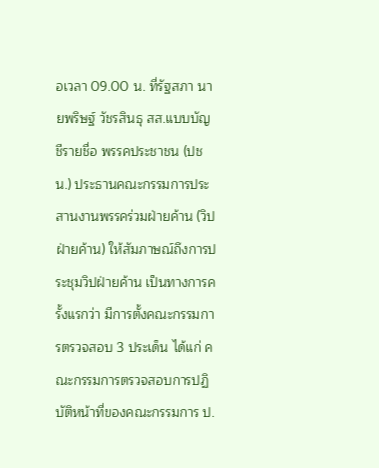อเวลา 09.00 น. ที่รัฐสภา นายพริษฐ์ วัชรสินธุ สส.แบบบัญชีรายชื่อ พรรคประชาชน (ปชน.) ประธานคณะกรรมการประสานงานพรรคร่วมฝ่ายค้าน (วิปฝ่ายค้าน) ให้สัมภาษณ์ถึงการประชุมวิปฝ่ายค้าน เป็นทางการครั้งแรกว่า มีการตั้งคณะกรรมการตรวจสอบ 3 ประเด็น ได้แก่ คณะกรรมการตรวจสอบการปฏิบัติหน้าที่ของคณะกรรมการ ป.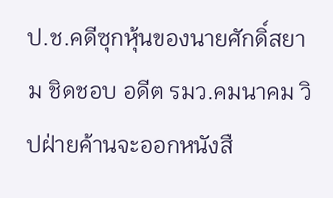ป.ช.คดีซุกหุ้นของนายศักดิ์สยาม ชิดชอบ อดีต รมว.คมนาคม วิปฝ่ายค้านจะออกหนังสื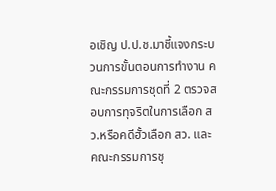อเชิญ ป.ป.ช.มาชี้แจงกระบวนการขั้นตอนการทำงาน คณะกรรมการชุดที่ 2 ตรวจสอบการทุจริตในการเลือก สว.หรือคดีฮั้วเลือก สว. และคณะกรรมการชุ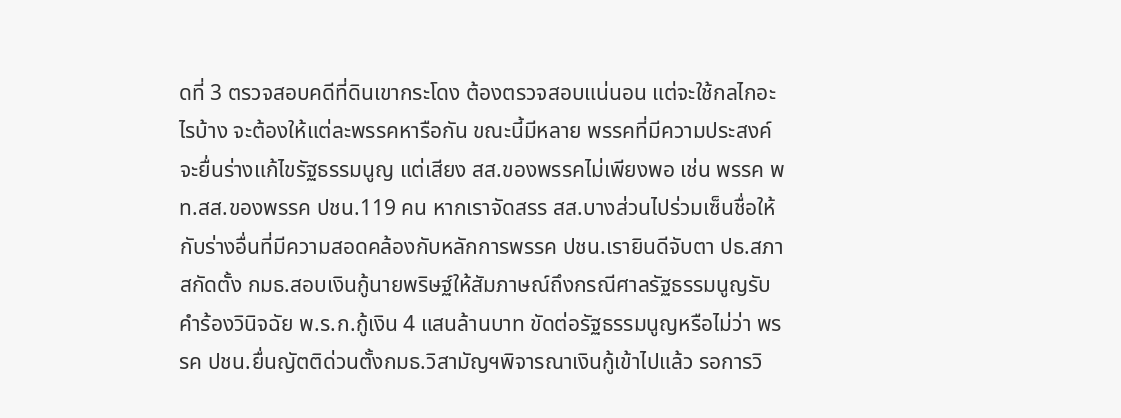ดที่ 3 ตรวจสอบคดีที่ดินเขากระโดง ต้องตรวจสอบแน่นอน แต่จะใช้กลไกอะไรบ้าง จะต้องให้แต่ละพรรคหารือกัน ขณะนี้มีหลาย พรรคที่มีความประสงค์จะยื่นร่างแก้ไขรัฐธรรมนูญ แต่เสียง สส.ของพรรคไม่เพียงพอ เช่น พรรค พท.สส.ของพรรค ปชน.119 คน หากเราจัดสรร สส.บางส่วนไปร่วมเซ็นชื่อให้กับร่างอื่นที่มีความสอดคล้องกับหลักการพรรค ปชน.เรายินดีจับตา ปธ.สภาสกัดตั้ง กมธ.สอบเงินกู้นายพริษฐ์ให้สัมภาษณ์ถึงกรณีศาลรัฐธรรมนูญรับคำร้องวินิจฉัย พ.ร.ก.กู้เงิน 4 แสนล้านบาท ขัดต่อรัฐธรรมนูญหรือไม่ว่า พรรค ปชน.ยื่นญัตติด่วนตั้งกมธ.วิสามัญฯพิจารณาเงินกู้เข้าไปแล้ว รอการวิ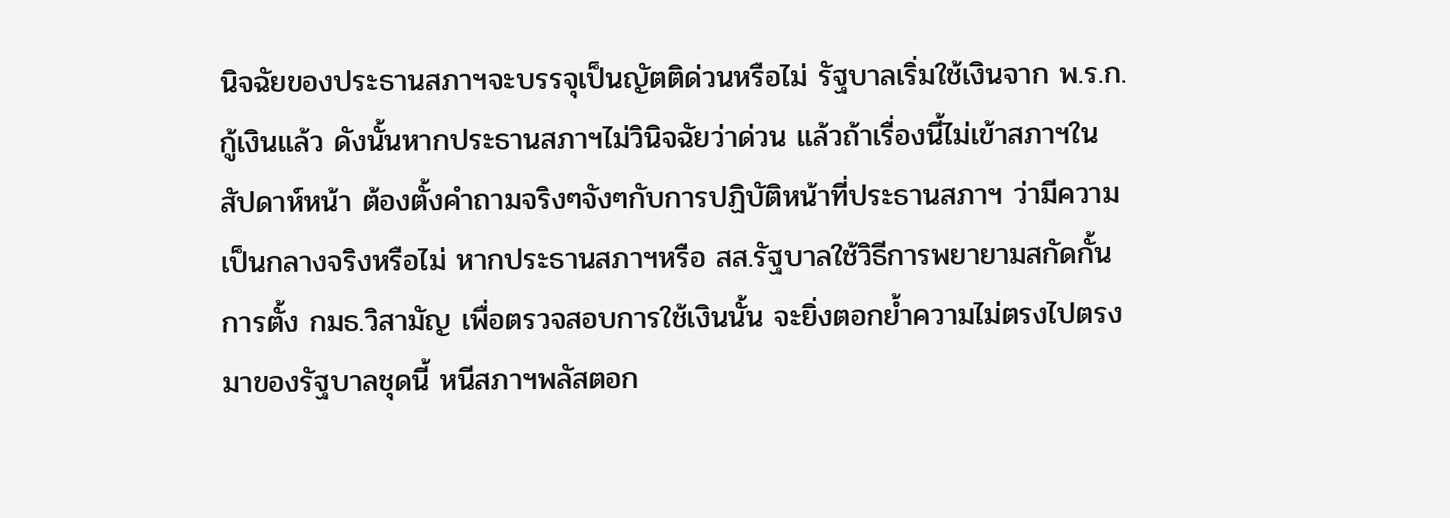นิจฉัยของประธานสภาฯจะบรรจุเป็นญัตติด่วนหรือไม่ รัฐบาลเริ่มใช้เงินจาก พ.ร.ก.กู้เงินแล้ว ดังนั้นหากประธานสภาฯไม่วินิจฉัยว่าด่วน แล้วถ้าเรื่องนี้ไม่เข้าสภาฯในสัปดาห์หน้า ต้องตั้งคำถามจริงๆจังๆกับการปฏิบัติหน้าที่ประธานสภาฯ ว่ามีความเป็นกลางจริงหรือไม่ หากประธานสภาฯหรือ สส.รัฐบาลใช้วิธีการพยายามสกัดกั้นการตั้ง กมธ.วิสามัญ เพื่อตรวจสอบการใช้เงินนั้น จะยิ่งตอกย้ำความไม่ตรงไปตรงมาของรัฐบาลชุดนี้ หนีสภาฯพลัสตอก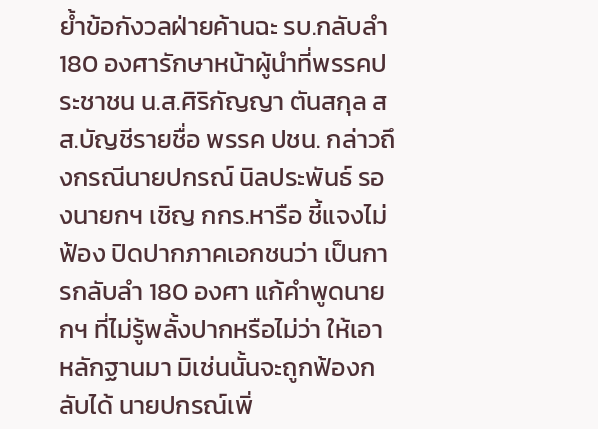ย้ำข้อกังวลฝ่ายค้านฉะ รบ.กลับลำ 180 องศารักษาหน้าผู้นำที่พรรคประชาชน น.ส.ศิริกัญญา ตันสกุล สส.บัญชีรายชื่อ พรรค ปชน. กล่าวถึงกรณีนายปกรณ์ นิลประพันธ์ รองนายกฯ เชิญ กกร.หารือ ชี้แจงไม่ฟ้อง ปิดปากภาคเอกชนว่า เป็นการกลับลำ 180 องศา แก้คำพูดนายกฯ ที่ไม่รู้พลั้งปากหรือไม่ว่า ให้เอาหลักฐานมา มิเช่นนั้นจะถูกฟ้องกลับได้ นายปกรณ์เพิ่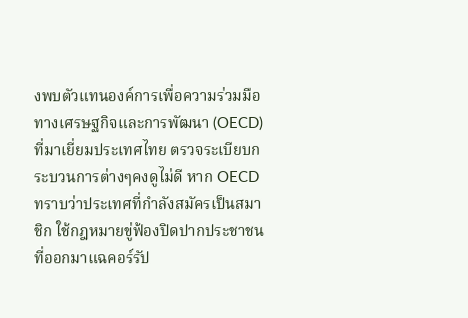งพบตัวแทนองค์การเพื่อความร่วมมือทางเศรษฐกิจและการพัฒนา (OECD) ที่มาเยี่ยมประเทศไทย ตรวจระเบียบกระบวนการต่างๆคงดูไม่ดี หาก OECD ทราบว่าประเทศที่กำลังสมัครเป็นสมาชิก ใช้กฎหมายขู่ฟ้องปิดปากประชาชนที่ออกมาแฉคอร์รัป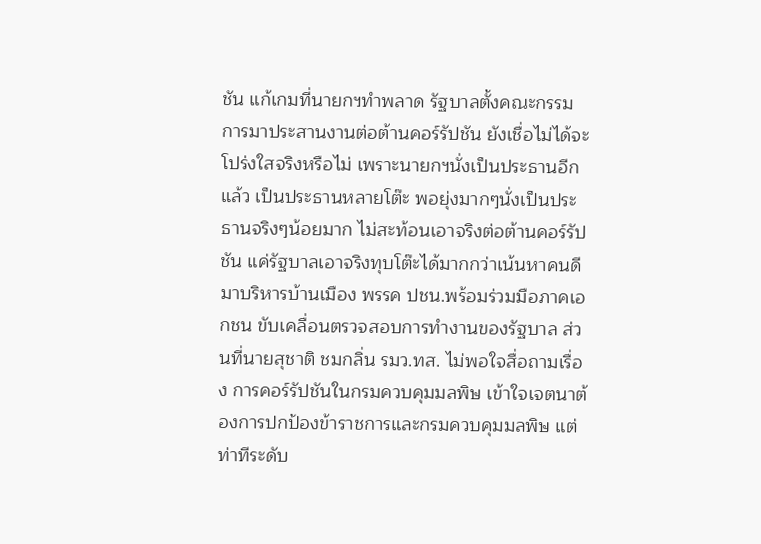ชัน แก้เกมที่นายกฯทำพลาด รัฐบาลตั้งคณะกรรมการมาประสานงานต่อต้านคอร์รัปชัน ยังเชื่อไม่ได้จะโปร่งใสจริงหรือไม่ เพราะนายกฯนั่งเป็นประธานอีกแล้ว เป็นประธานหลายโต๊ะ พอยุ่งมากๆนั่งเป็นประธานจริงๆน้อยมาก ไม่สะท้อนเอาจริงต่อต้านคอร์รัปชัน แค่รัฐบาลเอาจริงทุบโต๊ะได้มากกว่าเน้นหาคนดีมาบริหารบ้านเมือง พรรค ปชน.พร้อมร่วมมือภาคเอกชน ขับเคลื่อนตรวจสอบการทำงานของรัฐบาล ส่วนที่นายสุชาติ ชมกลิ่น รมว.ทส. ไม่พอใจสื่อถามเรื่อง การคอร์รัปชันในกรมควบคุมมลพิษ เข้าใจเจตนาต้องการปกป้องข้าราชการและกรมควบคุมมลพิษ แต่ท่าทีระดับ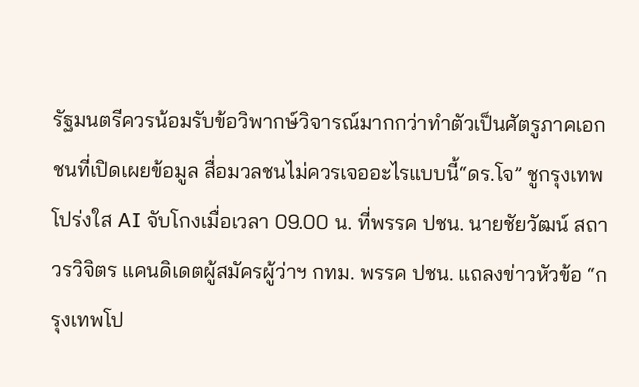รัฐมนตรีควรน้อมรับข้อวิพากษ์วิจารณ์มากกว่าทำตัวเป็นศัตรูภาคเอกชนที่เปิดเผยข้อมูล สื่อมวลชนไม่ควรเจออะไรแบบนี้“ดร.โจ” ชูกรุงเทพโปร่งใส AI จับโกงเมื่อเวลา 09.00 น. ที่พรรค ปชน. นายชัยวัฒน์ สถาวรวิจิตร แคนดิเดตผู้สมัครผู้ว่าฯ กทม. พรรค ปชน. แถลงข่าวหัวข้อ “กรุงเทพโป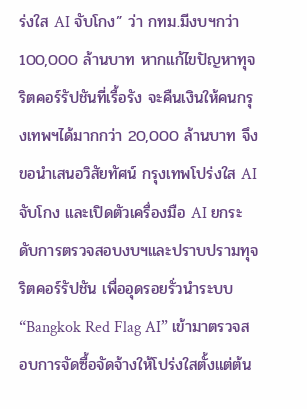ร่งใส AI จับโกง” ว่า กทม.มีงบฯกว่า 100,000 ล้านบาท หากแก้ไขปัญหาทุจริตคอร์รัปชันที่เรื้อรัง จะคืนเงินให้คนกรุงเทพฯได้มากกว่า 20,000 ล้านบาท จึงขอนำเสนอวิสัยทัศน์ กรุงเทพโปร่งใส AI จับโกง และเปิดตัวเครื่องมือ AI ยกระดับการตรวจสอบงบฯและปราบปรามทุจริตคอร์รัปชัน เพื่ออุดรอยรั่วนำระบบ “Bangkok Red Flag AI” เข้ามาตรวจสอบการจัดซื้อจัดจ้างให้โปร่งใสตั้งแต่ต้น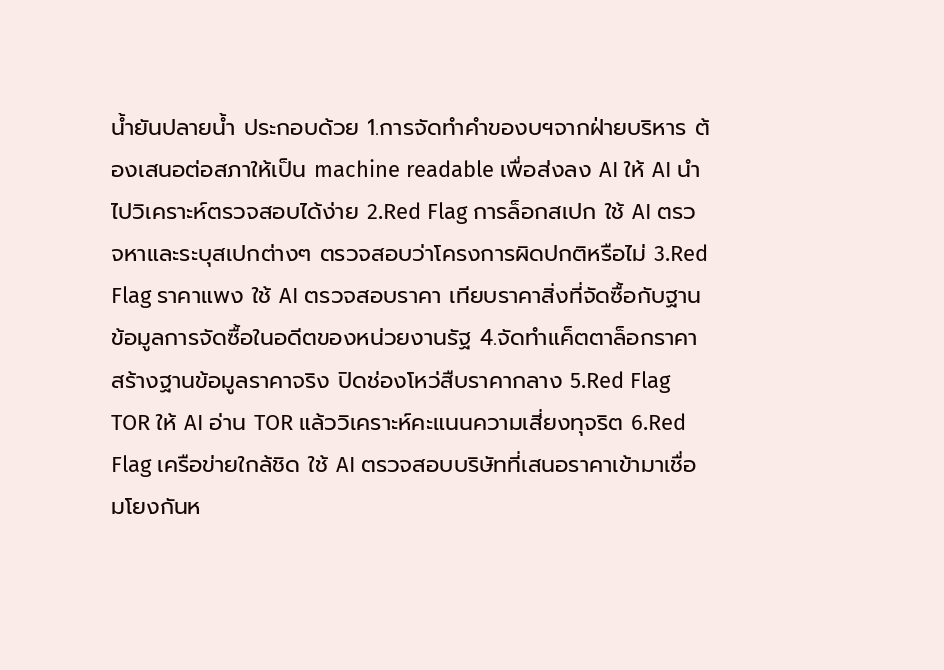น้ำยันปลายน้ำ ประกอบด้วย 1.การจัดทำคำของบฯจากฝ่ายบริหาร ต้องเสนอต่อสภาให้เป็น machine readable เพื่อส่งลง AI ให้ AI นำไปวิเคราะห์ตรวจสอบได้ง่าย 2.Red Flag การล็อกสเปก ใช้ AI ตรวจหาและระบุสเปกต่างๆ ตรวจสอบว่าโครงการผิดปกติหรือไม่ 3.Red Flag ราคาแพง ใช้ AI ตรวจสอบราคา เทียบราคาสิ่งที่จัดซื้อกับฐานข้อมูลการจัดซื้อในอดีตของหน่วยงานรัฐ 4.จัดทำแค็ตตาล็อกราคา สร้างฐานข้อมูลราคาจริง ปิดช่องโหว่สืบราคากลาง 5.Red Flag TOR ให้ AI อ่าน TOR แล้ววิเคราะห์คะแนนความเสี่ยงทุจริต 6.Red Flag เครือข่ายใกล้ชิด ใช้ AI ตรวจสอบบริษัทที่เสนอราคาเข้ามาเชื่อมโยงกันห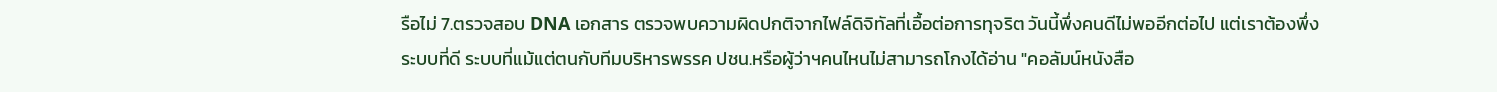รือไม่ 7.ตรวจสอบ DNA เอกสาร ตรวจพบความผิดปกติจากไฟล์ดิจิทัลที่เอื้อต่อการทุจริต วันนี้พึ่งคนดีไม่พออีกต่อไป แต่เราต้องพึ่งระบบที่ดี ระบบที่แม้แต่ตนกับทีมบริหารพรรค ปชน.หรือผู้ว่าฯคนไหนไม่สามารถโกงได้อ่าน "คอลัมน์หนังสือ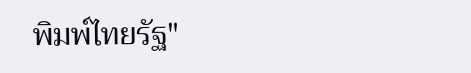พิมพ์ไทยรัฐ"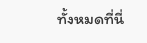ทั้งหมดที่นี่